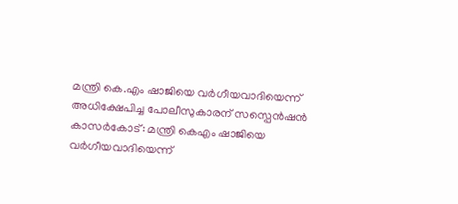മന്ത്രി കെ.എം ഷാജിയെ വർഗീയവാദിയെന്ന് അധിക്ഷേപിച്ച പോലീസുകാരന് സസ്പെൻഷൻ
കാസർകോട്: മന്ത്രി കെഎം ഷാജിയെ വർഗീയവാദിയെന്ന്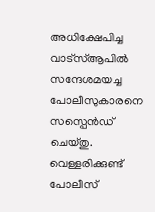അധിക്ഷേപിച്ച വാട്സ്ആപിൽ സന്ദേശമയച്ച പോലീസുകാരനെ സസ്പെൻഡ് ചെയ്തു. വെള്ളരിക്കുണ്ട് പോലീസ്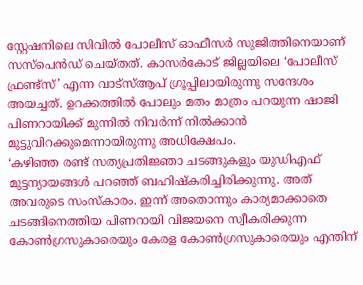സ്റ്റേഷനിലെ സിവിൽ പോലീസ് ഓഫീസർ സുജിത്തിനെയാണ് സസ്പെൻഡ് ചെയ്തത്. കാസർകോട് ജില്ലയിലെ ‘പോലീസ് ഫ്രണ്ട്സ്’ എന്ന വാട്സ്ആപ് ഗ്രൂപ്പിലായിരുന്നു സന്ദേശം അയച്ചത്. ഉറക്കത്തിൽ പോലും മതം മാത്രം പറയുന്ന ഷാജി പിണറായിക്ക് മുന്നിൽ നിവർന്ന് നിൽക്കാൻ മുട്ടുവിറക്കുമെന്നായിരുന്നു അധിക്ഷേപം.
‘കഴിഞ്ഞ രണ്ട് സത്യപ്രതിജ്ഞാ ചടങ്ങുകളും യുഡിഎഫ് മുട്ടന്യായങ്ങൾ പറഞ്ഞ് ബഹിഷ്കരിച്ചിരിക്കുന്നു. അത് അവരുടെ സംസ്കാരം. ഇന്ന് അതൊന്നും കാര്യമാക്കാതെ ചടങ്ങിനെത്തിയ പിണറായി വിജയനെ സ്വീകരിക്കുന്ന കോൺഗ്രസുകാരെയും കേരള കോൺഗ്രസുകാരെയും എന്തിന്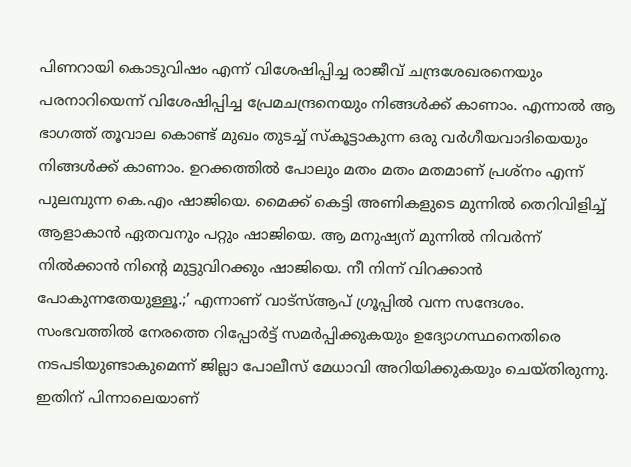പിണറായി കൊടുവിഷം എന്ന് വിശേഷിപ്പിച്ച രാജീവ് ചന്ദ്രശേഖരനെയും പരനാറിയെന്ന് വിശേഷിപ്പിച്ച പ്രേമചന്ദ്രനെയും നിങ്ങൾക്ക് കാണാം. എന്നാൽ ആ ഭാഗത്ത് തൂവാല കൊണ്ട് മുഖം തുടച്ച് സ്കൂട്ടാകുന്ന ഒരു വർഗീയവാദിയെയും നിങ്ങൾക്ക് കാണാം. ഉറക്കത്തിൽ പോലും മതം മതം മതമാണ് പ്രശ്നം എന്ന് പുലമ്പുന്ന കെ.എം ഷാജിയെ. മൈക്ക് കെട്ടി അണികളുടെ മുന്നിൽ തെറിവിളിച്ച് ആളാകാൻ ഏതവനും പറ്റും ഷാജിയെ. ആ മനുഷ്യന് മുന്നിൽ നിവർന്ന് നിൽക്കാൻ നിന്റെ മുട്ടുവിറക്കും ഷാജിയെ. നീ നിന്ന് വിറക്കാൻ പോകുന്നതേയുള്ളൂ.;’ എന്നാണ് വാട്സ്ആപ് ഗ്രൂപ്പിൽ വന്ന സന്ദേശം.
സംഭവത്തിൽ നേരത്തെ റിപ്പോർട്ട് സമർപ്പിക്കുകയും ഉദ്യോഗസ്ഥനെതിരെ നടപടിയുണ്ടാകുമെന്ന് ജില്ലാ പോലീസ് മേധാവി അറിയിക്കുകയും ചെയ്തിരുന്നു. ഇതിന് പിന്നാലെയാണ്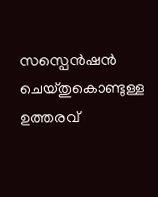സസ്പെൻഷൻ ചെയ്തുകൊണ്ടുള്ള ഉത്തരവ്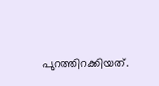പുറത്തിറക്കിയത്.